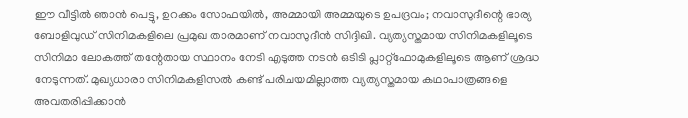ഈ വീട്ടിൽ ഞാൻ പെട്ടു, ഉറക്കം സോഫയിൽ, അമ്മായി അമ്മയുടെ ഉപദ്രവം; നവാസുദീന്റെ ഭാര്യ
ബോളിവുഡ് സിനിമകളിലെ പ്രമുഖ താരമാണ് നവാസുദീൻ സിദ്ദിഖി. വ്യത്യസ്തമായ സിനിമകളിലൂടെ സിനിമാ ലോകത്ത് തന്റേതായ സ്ഥാനം നേടി എടുത്ത നടൻ ഒടിടി പ്ലാറ്റ്ഫോമുകളിലൂടെ ആണ് ശ്രദ്ധ നേടുന്നത്. മുഖ്യധാരാ സിനിമകളിസൽ കണ്ട് പരിചയമില്ലാത്ത വ്യത്യസ്തമായ കഥാപാത്രങ്ങളെ അവതരിപ്പിക്കാൻ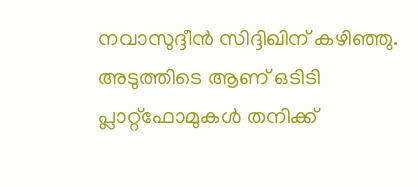നവാസുദ്ദീൻ സിദ്ദിഖിന് കഴിഞ്ഞു. അടുത്തിടെ ആണ് ഒടിടി പ്ലാറ്റ്ഫോമുകൾ തനിക്ക്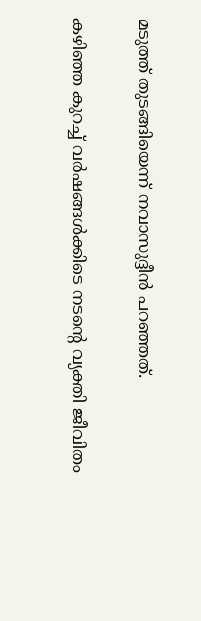മടുത്ത് തുടങ്ങിയെന്ന് നവാസുദ്ദീൻ പറഞ്ഞത്.

കഴിഞ്ഞ കുറച്ച് വർഷങ്ങൾക്കിടെ നടന്റെ വ്യക്തി ജീവിതം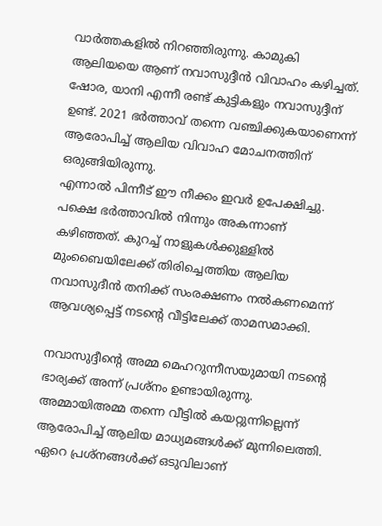വാർത്തകളിൽ നിറഞ്ഞിരുന്നു. കാമുകി ആലിയയെ ആണ് നവാസുദ്ദീൻ വിവാഹം കഴിച്ചത്. ഷോര, യാനി എന്നീ രണ്ട് കുട്ടികളും നവാസുദ്ദീന് ഉണ്ട്. 2021 ഭർത്താവ് തന്നെ വഞ്ചിക്കുകയാണെന്ന് ആരോപിച്ച് ആലിയ വിവാഹ മോചനത്തിന് ഒരുങ്ങിയിരുന്നു.
എന്നാൽ പിന്നീട് ഈ നീക്കം ഇവർ ഉപേക്ഷിച്ചു. പക്ഷെ ഭർത്താവിൽ നിന്നും അകന്നാണ് കഴിഞ്ഞത്. കുറച്ച് നാളുകൾക്കുള്ളിൽ മുംബൈയിലേക്ക് തിരിച്ചെത്തിയ ആലിയ നവാസുദീൻ തനിക്ക് സംരക്ഷണം നൽകണമെന്ന് ആവശ്യപ്പെട്ട് നടന്റെ വീട്ടിലേക്ക് താമസമാക്കി.

നവാസുദ്ദീന്റെ അമ്മ മെഹറുന്നീസയുമായി നടന്റെ ഭാര്യക്ക് അന്ന് പ്രശ്നം ഉണ്ടായിരുന്നു. അമ്മായിഅമ്മ തന്നെ വീട്ടിൽ കയറ്റുന്നില്ലെന്ന് ആരോപിച്ച് ആലിയ മാധ്യമങ്ങൾക്ക് മുന്നിലെത്തി. ഏറെ പ്രശ്നങ്ങൾക്ക് ഒടുവിലാണ്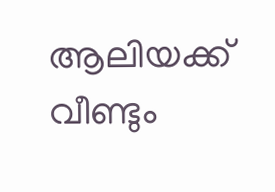ആലിയക്ക് വീണ്ടും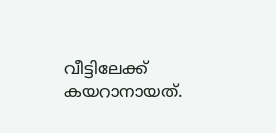വീട്ടിലേക്ക് കയറാനായത്.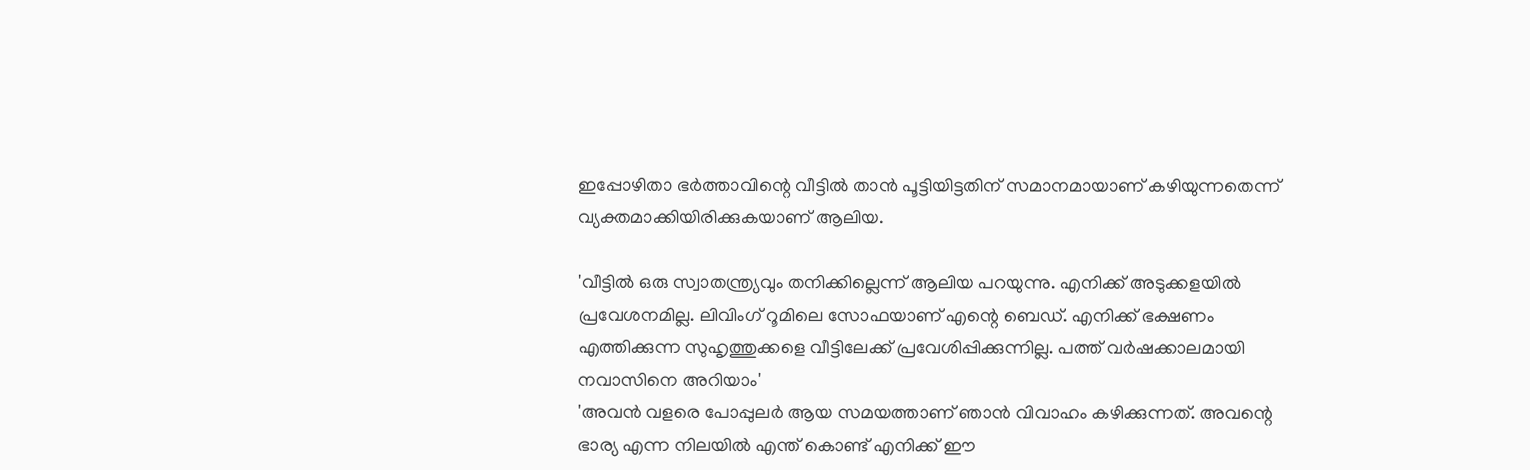ഇപ്പോഴിതാ ഭർത്താവിന്റെ വീട്ടിൽ താൻ പൂട്ടിയിട്ടതിന് സമാനമായാണ് കഴിയുന്നതെന്ന് വ്യക്തമാക്കിയിരിക്കുകയാണ് ആലിയ.

'വീട്ടിൽ ഒരു സ്വാതന്ത്ര്യവും തനിക്കില്ലെന്ന് ആലിയ പറയുന്നു. എനിക്ക് അടുക്കളയിൽ പ്രവേശനമില്ല. ലിവിംഗ് റൂമിലെ സോഫയാണ് എന്റെ ബെഡ്. എനിക്ക് ഭക്ഷണം എത്തിക്കുന്ന സുഹൃത്തുക്കളെ വീട്ടിലേക്ക് പ്രവേശിപ്പിക്കുന്നില്ല. പത്ത് വർഷക്കാലമായി നവാസിനെ അറിയാം'
'അവൻ വളരെ പോപ്പുലർ ആയ സമയത്താണ് ഞാൻ വിവാഹം കഴിക്കുന്നത്. അവന്റെ ഭാര്യ എന്ന നിലയിൽ എന്ത് കൊണ്ട് എനിക്ക് ഈ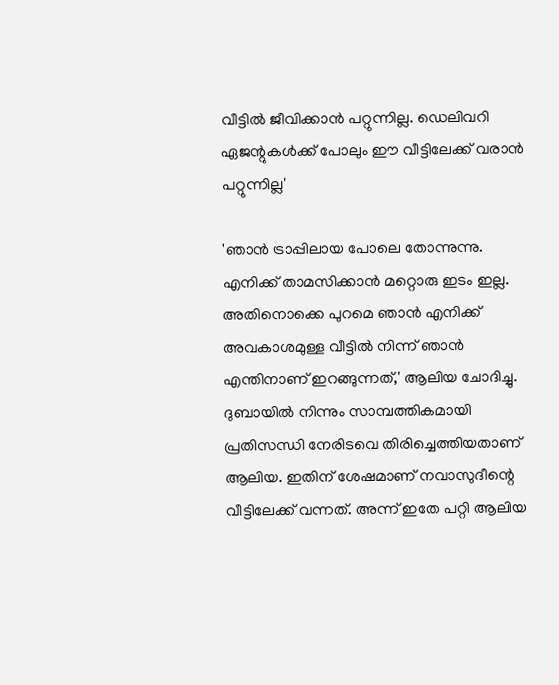വീട്ടിൽ ജീവിക്കാൻ പറ്റുന്നില്ല. ഡെലിവറി ഏജന്റുകൾക്ക് പോലും ഈ വീട്ടിലേക്ക് വരാൻ പറ്റുന്നില്ല'

'ഞാൻ ട്രാപ്പിലായ പോലെ തോന്നുന്നു. എനിക്ക് താമസിക്കാൻ മറ്റൊരു ഇടം ഇല്ല. അതിനൊക്കെ പുറമെ ഞാൻ എനിക്ക് അവകാശമുള്ള വീട്ടിൽ നിന്ന് ഞാൻ എന്തിനാണ് ഇറങ്ങുന്നത്,' ആലിയ ചോദിച്ചു.
ദുബായിൽ നിന്നും സാമ്പത്തികമായി പ്രതിസന്ധി നേരിടവെ തിരിച്ചെത്തിയതാണ് ആലിയ. ഇതിന് ശേഷമാണ് നവാസുദീന്റെ വീട്ടിലേക്ക് വന്നത്. അന്ന് ഇതേ പറ്റി ആലിയ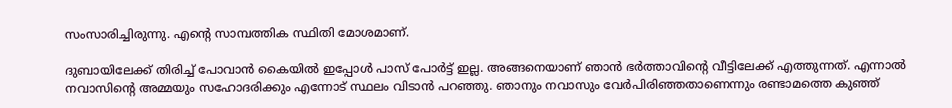സംസാരിച്ചിരുന്നു. എന്റെ സാമ്പത്തിക സ്ഥിതി മോശമാണ്.

ദുബായിലേക്ക് തിരിച്ച് പോവാൻ കൈയിൽ ഇപ്പോൾ പാസ് പോർട്ട് ഇല്ല. അങ്ങനെയാണ് ഞാൻ ഭർത്താവിന്റെ വീട്ടിലേക്ക് എത്തുന്നത്. എന്നാൽ നവാസിന്റെ അമ്മയും സഹോദരിക്കും എന്നോട് സ്ഥലം വിടാൻ പറഞ്ഞു. ഞാനും നവാസും വേർപിരിഞ്ഞതാണെന്നും രണ്ടാമത്തെ കുഞ്ഞ്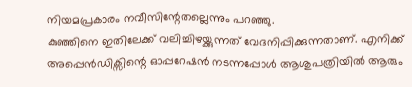നിയമപ്രകാരം നവീസിന്റേതല്ലെന്നും പറഞ്ഞു.
കുഞ്ഞിനെ ഇതിലേക്ക് വലിച്ചിഴയ്ക്കുന്നത് വേദനിപ്പിക്കുന്നതാണ്. എനിക്ക് അപ്പെൻഡിക്സിന്റെ ഓപ്പറേഷൻ നടന്നപ്പോൾ ആശുപത്രിയിൽ ആരും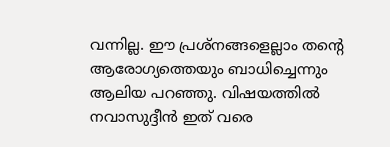വന്നില്ല. ഈ പ്രശ്നങ്ങളെല്ലാം തന്റെ ആരോഗ്യത്തെയും ബാധിച്ചെന്നും ആലിയ പറഞ്ഞു. വിഷയത്തിൽ നവാസുദ്ദീൻ ഇത് വരെ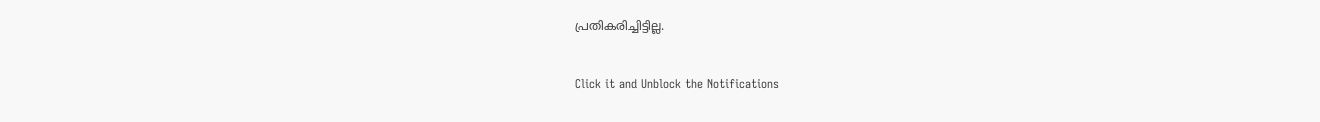പ്രതികരിച്ചിട്ടില്ല.


Click it and Unblock the Notifications